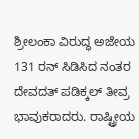ಶ್ರೀಲಂಕಾ ವಿರುದ್ಧ ಅಜೇಯ 131 ರನ್ ಸಿಡಿಸಿದ ನಂತರ ದೇವದತ್ ಪಡಿಕ್ಕಲ್ ತೀವ್ರ ಭಾವುಕರಾದರು. ರಾಷ್ಟ್ರೀಯ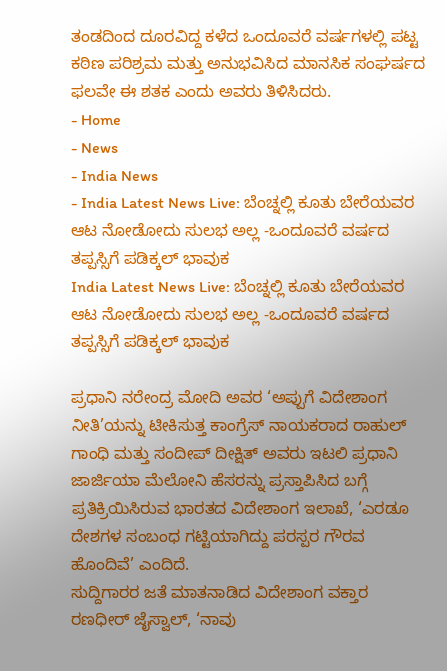ತಂಡದಿಂದ ದೂರವಿದ್ದ ಕಳೆದ ಒಂದೂವರೆ ವರ್ಷಗಳಲ್ಲಿ ಪಟ್ಟ ಕಠಿಣ ಪರಿಶ್ರಮ ಮತ್ತು ಅನುಭವಿಸಿದ ಮಾನಸಿಕ ಸಂಘರ್ಷದ ಫಲವೇ ಈ ಶತಕ ಎಂದು ಅವರು ತಿಳಿಸಿದರು.
- Home
- News
- India News
- India Latest News Live: ಬೆಂಚ್ನಲ್ಲಿ ಕೂತು ಬೇರೆಯವರ ಆಟ ನೋಡೋದು ಸುಲಭ ಅಲ್ಲ -ಒಂದೂವರೆ ವರ್ಷದ ತಪ್ಪಸ್ಸಿಗೆ ಪಡಿಕ್ಕಲ್ ಭಾವುಕ
India Latest News Live: ಬೆಂಚ್ನಲ್ಲಿ ಕೂತು ಬೇರೆಯವರ ಆಟ ನೋಡೋದು ಸುಲಭ ಅಲ್ಲ -ಒಂದೂವರೆ ವರ್ಷದ ತಪ್ಪಸ್ಸಿಗೆ ಪಡಿಕ್ಕಲ್ ಭಾವುಕ

ಪ್ರಧಾನಿ ನರೇಂದ್ರ ಮೋದಿ ಅವರ ‘ಅಪ್ಪುಗೆ ವಿದೇಶಾಂಗ ನೀತಿ’ಯನ್ನು ಟೀಕಿಸುತ್ತ ಕಾಂಗ್ರೆಸ್ ನಾಯಕರಾದ ರಾಹುಲ್ ಗಾಂಧಿ ಮತ್ತು ಸಂದೀಪ್ ದೀಕ್ಷಿತ್ ಅವರು ಇಟಲಿ ಪ್ರಧಾನಿ ಜಾರ್ಜಿಯಾ ಮೆಲೋನಿ ಹೆಸರನ್ನು ಪ್ರಸ್ತಾಪಿಸಿದ ಬಗ್ಗೆ ಪ್ರತಿಕ್ರಿಯಿಸಿರುವ ಭಾರತದ ವಿದೇಶಾಂಗ ಇಲಾಖೆ, ‘ಎರಡೂ ದೇಶಗಳ ಸಂಬಂಧ ಗಟ್ಟಿಯಾಗಿದ್ದು ಪರಸ್ಪರ ಗೌರವ ಹೊಂದಿವೆ’ ಎಂದಿದೆ.
ಸುದ್ದಿಗಾರರ ಜತೆ ಮಾತನಾಡಿದ ವಿದೇಶಾಂಗ ವಕ್ತಾರ ರಣಧೀರ್ ಜೈಸ್ವಾಲ್, ‘ನಾವು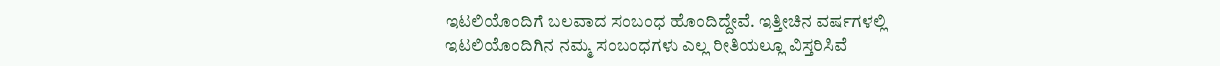ಇಟಲಿಯೊಂದಿಗೆ ಬಲವಾದ ಸಂಬಂಧ ಹೊಂದಿದ್ದೇವೆ. ಇತ್ತೀಚಿನ ವರ್ಷಗಳಲ್ಲಿ ಇಟಲಿಯೊಂದಿಗಿನ ನಮ್ಮ ಸಂಬಂಧಗಳು ಎಲ್ಲ ರೀತಿಯಲ್ಲೂ ವಿಸ್ತರಿಸಿವೆ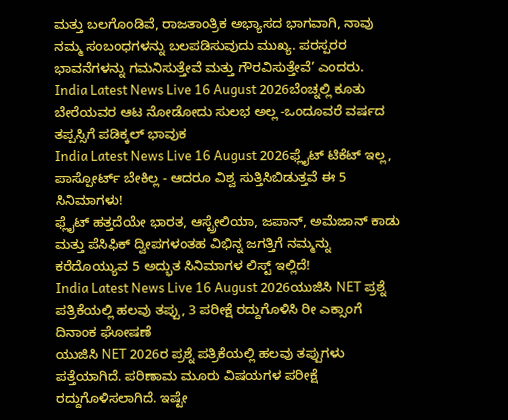ಮತ್ತು ಬಲಗೊಂಡಿವೆ, ರಾಜತಾಂತ್ರಿಕ ಅಭ್ಯಾಸದ ಭಾಗವಾಗಿ, ನಾವು ನಮ್ಮ ಸಂಬಂಧಗಳನ್ನು ಬಲಪಡಿಸುವುದು ಮುಖ್ಯ. ಪರಸ್ಪರರ ಭಾವನೆಗಳನ್ನು ಗಮನಿಸುತ್ತೇವೆ ಮತ್ತು ಗೌರವಿಸುತ್ತೇವೆ’ ಎಂದರು.
India Latest News Live 16 August 2026ಬೆಂಚ್ನಲ್ಲಿ ಕೂತು ಬೇರೆಯವರ ಆಟ ನೋಡೋದು ಸುಲಭ ಅಲ್ಲ -ಒಂದೂವರೆ ವರ್ಷದ ತಪ್ಪಸ್ಸಿಗೆ ಪಡಿಕ್ಕಲ್ ಭಾವುಕ
India Latest News Live 16 August 2026ಫ್ಲೈಟ್ ಟಿಕೆಟ್ ಇಲ್ಲ, ಪಾಸ್ಪೋರ್ಟ್ ಬೇಕಿಲ್ಲ - ಆದರೂ ವಿಶ್ವ ಸುತ್ತಿಸಿಬಿಡುತ್ತವೆ ಈ 5 ಸಿನಿಮಾಗಳು!
ಫ್ಲೈಟ್ ಹತ್ತದೆಯೇ ಭಾರತ, ಆಸ್ಟ್ರೇಲಿಯಾ, ಜಪಾನ್, ಅಮೆಜಾನ್ ಕಾಡು ಮತ್ತು ಪೆಸಿಫಿಕ್ ದ್ವೀಪಗಳಂತಹ ವಿಭಿನ್ನ ಜಗತ್ತಿಗೆ ನಮ್ಮನ್ನು ಕರೆದೊಯ್ಯುವ 5 ಅದ್ಭುತ ಸಿನಿಮಾಗಳ ಲಿಸ್ಟ್ ಇಲ್ಲಿದೆ!
India Latest News Live 16 August 2026ಯುಜಿಸಿ NET ಪ್ರಶ್ನೆ ಪತ್ರಿಕೆಯಲ್ಲಿ ಹಲವು ತಪ್ಪು, 3 ಪರೀಕ್ಷೆ ರದ್ದುಗೊಳಿಸಿ ರೀ ಎಕ್ಸಾಂಗೆ ದಿನಾಂಕ ಘೋಷಣೆ
ಯುಜಿಸಿ NET 2026ರ ಪ್ರಶ್ನೆ ಪತ್ರಿಕೆಯಲ್ಲಿ ಹಲವು ತಪ್ಪುಗಳು ಪತ್ತೆಯಾಗಿದೆ. ಪರಿಣಾಮ ಮೂರು ವಿಷಯಗಳ ಪರೀಕ್ಷೆ ರದ್ದುಗೊಳಿಸಲಾಗಿದೆ. ಇಷ್ಟೇ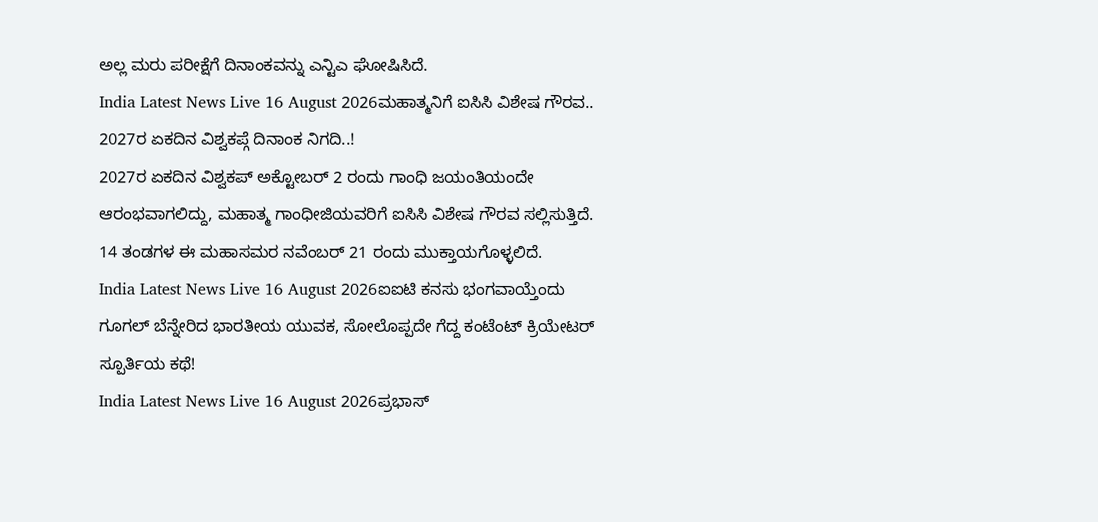ಅಲ್ಲ ಮರು ಪರೀಕ್ಷೆಗೆ ದಿನಾಂಕವನ್ನು ಎನ್ಟಿಎ ಘೋಷಿಸಿದೆ.
India Latest News Live 16 August 2026ಮಹಾತ್ಮನಿಗೆ ಐಸಿಸಿ ವಿಶೇಷ ಗೌರವ.. 2027ರ ಏಕದಿನ ವಿಶ್ವಕಪ್ಗೆ ದಿನಾಂಕ ನಿಗದಿ..!
2027ರ ಏಕದಿನ ವಿಶ್ವಕಪ್ ಅಕ್ಟೋಬರ್ 2 ರಂದು ಗಾಂಧಿ ಜಯಂತಿಯಂದೇ ಆರಂಭವಾಗಲಿದ್ದು, ಮಹಾತ್ಮ ಗಾಂಧೀಜಿಯವರಿಗೆ ಐಸಿಸಿ ವಿಶೇಷ ಗೌರವ ಸಲ್ಲಿಸುತ್ತಿದೆ. 14 ತಂಡಗಳ ಈ ಮಹಾಸಮರ ನವೆಂಬರ್ 21 ರಂದು ಮುಕ್ತಾಯಗೊಳ್ಳಲಿದೆ.
India Latest News Live 16 August 2026ಐಐಟಿ ಕನಸು ಭಂಗವಾಯ್ತೆಂದು ಗೂಗಲ್ ಬೆನ್ನೇರಿದ ಭಾರತೀಯ ಯುವಕ, ಸೋಲೊಪ್ಪದೇ ಗೆದ್ದ ಕಂಟೆಂಟ್ ಕ್ರಿಯೇಟರ್ ಸ್ಪೂರ್ತಿಯ ಕಥೆ!
India Latest News Live 16 August 2026ಪ್ರಭಾಸ್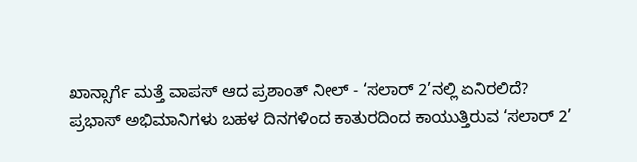ಖಾನ್ಸಾರ್ಗೆ ಮತ್ತೆ ವಾಪಸ್ ಆದ ಪ್ರಶಾಂತ್ ನೀಲ್ - ‘ಸಲಾರ್ 2’ನಲ್ಲಿ ಏನಿರಲಿದೆ?
ಪ್ರಭಾಸ್ ಅಭಿಮಾನಿಗಳು ಬಹಳ ದಿನಗಳಿಂದ ಕಾತುರದಿಂದ ಕಾಯುತ್ತಿರುವ ‘ಸಲಾರ್ 2’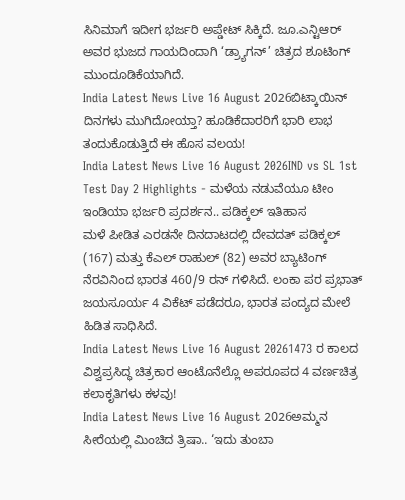ಸಿನಿಮಾಗೆ ಇದೀಗ ಭರ್ಜರಿ ಅಪ್ಡೇಟ್ ಸಿಕ್ಕಿದೆ. ಜೂ.ಎನ್ಟಿಆರ್ ಅವರ ಭುಜದ ಗಾಯದಿಂದಾಗಿ ‘ಡ್ರ್ಯಾಗನ್’ ಚಿತ್ರದ ಶೂಟಿಂಗ್ ಮುಂದೂಡಿಕೆಯಾಗಿದೆ.
India Latest News Live 16 August 2026ಬಿಟ್ಕಾಯಿನ್ ದಿನಗಳು ಮುಗಿದೋಯ್ತಾ? ಹೂಡಿಕೆದಾರರಿಗೆ ಭಾರಿ ಲಾಭ ತಂದುಕೊಡುತ್ತಿದೆ ಈ ಹೊಸ ವಲಯ!
India Latest News Live 16 August 2026IND vs SL 1st Test Day 2 Highlights - ಮಳೆಯ ನಡುವೆಯೂ ಟೀಂ ಇಂಡಿಯಾ ಭರ್ಜರಿ ಪ್ರದರ್ಶನ.. ಪಡಿಕ್ಕಲ್ ಇತಿಹಾಸ
ಮಳೆ ಪೀಡಿತ ಎರಡನೇ ದಿನದಾಟದಲ್ಲಿ ದೇವದತ್ ಪಡಿಕ್ಕಲ್ (167) ಮತ್ತು ಕೆಎಲ್ ರಾಹುಲ್ (82) ಅವರ ಬ್ಯಾಟಿಂಗ್ ನೆರವಿನಿಂದ ಭಾರತ 460/9 ರನ್ ಗಳಿಸಿದೆ. ಲಂಕಾ ಪರ ಪ್ರಭಾತ್ ಜಯಸೂರ್ಯ 4 ವಿಕೆಟ್ ಪಡೆದರೂ, ಭಾರತ ಪಂದ್ಯದ ಮೇಲೆ ಹಿಡಿತ ಸಾಧಿಸಿದೆ.
India Latest News Live 16 August 20261473 ರ ಕಾಲದ ವಿಶ್ವಪ್ರಸಿದ್ಧ ಚಿತ್ರಕಾರ ಆಂಟೊನೆಲ್ಲೊ ಅಪರೂಪದ 4 ವರ್ಣಚಿತ್ರ ಕಲಾಕೃತಿಗಳು ಕಳವು!
India Latest News Live 16 August 2026ಅಮ್ಮನ ಸೀರೆಯಲ್ಲಿ ಮಿಂಚಿದ ತ್ರಿಷಾ.. ‘ಇದು ತುಂಬಾ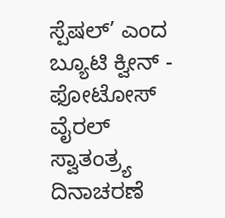ಸ್ಪೆಷಲ್’ ಎಂದ ಬ್ಯೂಟಿ ಕ್ವೀನ್ - ಫೋಟೋಸ್ ವೈರಲ್
ಸ್ವಾತಂತ್ರ್ಯ ದಿನಾಚರಣೆ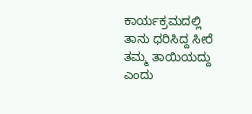ಕಾರ್ಯಕ್ರಮದಲ್ಲಿ ತಾನು ಧರಿಸಿದ್ದ ಸೀರೆ ತಮ್ಮ ತಾಯಿಯದ್ದು ಎಂದು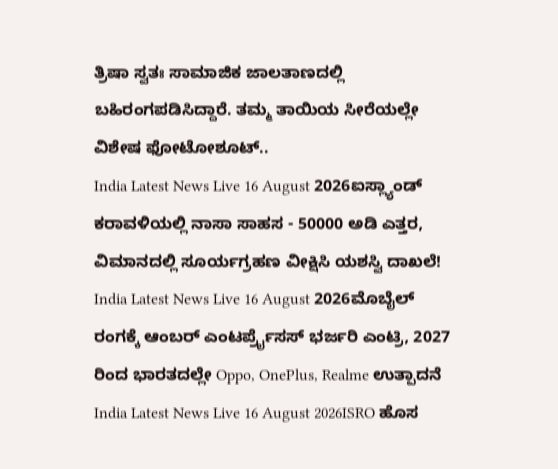ತ್ರಿಷಾ ಸ್ವತಃ ಸಾಮಾಜಿಕ ಜಾಲತಾಣದಲ್ಲಿ ಬಹಿರಂಗಪಡಿಸಿದ್ದಾರೆ. ತಮ್ಮ ತಾಯಿಯ ಸೀರೆಯಲ್ಲೇ ವಿಶೇಷ ಫೋಟೋಶೂಟ್..
India Latest News Live 16 August 2026ಐಸ್ಲ್ಯಾಂಡ್ ಕರಾವಳಿಯಲ್ಲಿ ನಾಸಾ ಸಾಹಸ - 50000 ಅಡಿ ಎತ್ತರ, ವಿಮಾನದಲ್ಲಿ ಸೂರ್ಯಗ್ರಹಣ ವೀಕ್ಷಿಸಿ ಯಶಸ್ವಿ ದಾಖಲೆ!
India Latest News Live 16 August 2026ಮೊಬೈಲ್ ರಂಗಕ್ಕೆ ಆಂಬರ್ ಎಂಟರ್ಪ್ರೈಸಸ್ ಭರ್ಜರಿ ಎಂಟ್ರಿ, 2027 ರಿಂದ ಭಾರತದಲ್ಲೇ Oppo, OnePlus, Realme ಉತ್ಪಾದನೆ
India Latest News Live 16 August 2026ISRO ಹೊಸ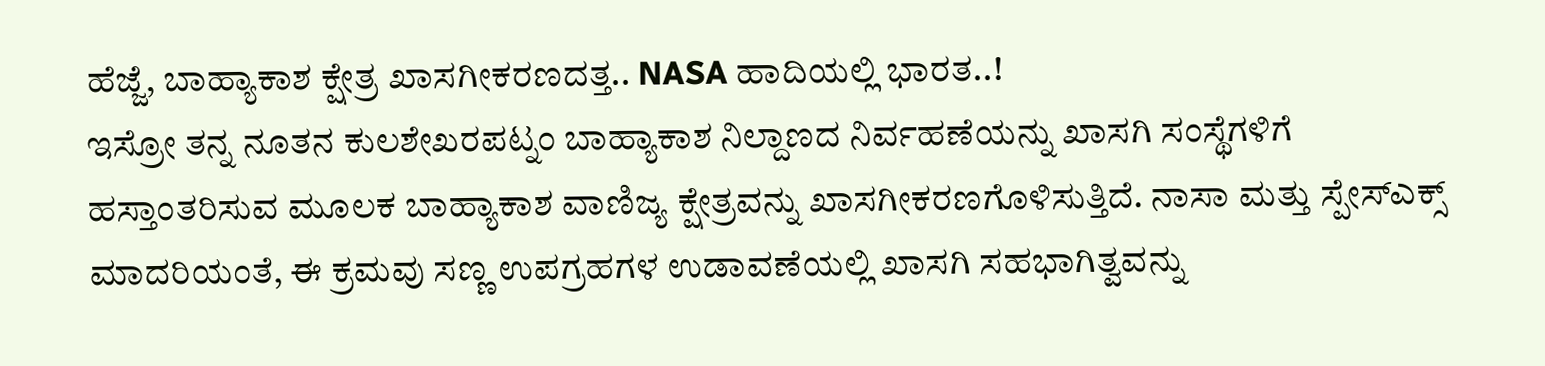ಹೆಜ್ಜೆ, ಬಾಹ್ಯಾಕಾಶ ಕ್ಷೇತ್ರ ಖಾಸಗೀಕರಣದತ್ತ.. NASA ಹಾದಿಯಲ್ಲಿ ಭಾರತ..!
ಇಸ್ರೋ ತನ್ನ ನೂತನ ಕುಲಶೇಖರಪಟ್ನಂ ಬಾಹ್ಯಾಕಾಶ ನಿಲ್ದಾಣದ ನಿರ್ವಹಣೆಯನ್ನು ಖಾಸಗಿ ಸಂಸ್ಥೆಗಳಿಗೆ ಹಸ್ತಾಂತರಿಸುವ ಮೂಲಕ ಬಾಹ್ಯಾಕಾಶ ವಾಣಿಜ್ಯ ಕ್ಷೇತ್ರವನ್ನು ಖಾಸಗೀಕರಣಗೊಳಿಸುತ್ತಿದೆ. ನಾಸಾ ಮತ್ತು ಸ್ಪೇಸ್ಎಕ್ಸ್ ಮಾದರಿಯಂತೆ, ಈ ಕ್ರಮವು ಸಣ್ಣ ಉಪಗ್ರಹಗಳ ಉಡಾವಣೆಯಲ್ಲಿ ಖಾಸಗಿ ಸಹಭಾಗಿತ್ವವನ್ನು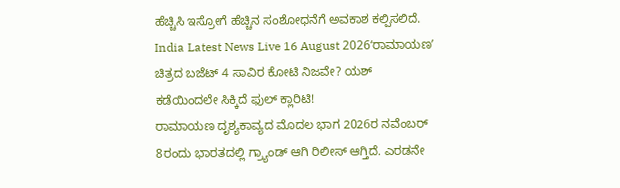ಹೆಚ್ಚಿಸಿ ಇಸ್ರೋಗೆ ಹೆಚ್ಚಿನ ಸಂಶೋಧನೆಗೆ ಅವಕಾಶ ಕಲ್ಪಿಸಲಿದೆ.
India Latest News Live 16 August 2026ʻರಾಮಾಯಣʼ ಚಿತ್ರದ ಬಜೆಟ್ 4 ಸಾವಿರ ಕೋಟಿ ನಿಜವೇ? ಯಶ್ ಕಡೆಯಿಂದಲೇ ಸಿಕ್ಕಿದೆ ಫುಲ್ ಕ್ಲಾರಿಟಿ!
ರಾಮಾಯಣ ದೃಶ್ಯಕಾವ್ಯದ ಮೊದಲ ಭಾಗ 2026ರ ನವೆಂಬರ್ 8ರಂದು ಭಾರತದಲ್ಲಿ ಗ್ರ್ಯಾಂಡ್ ಆಗಿ ರಿಲೀಸ್ ಆಗ್ತಿದೆ. ಎರಡನೇ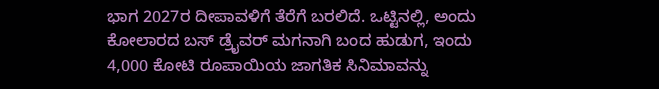ಭಾಗ 2027ರ ದೀಪಾವಳಿಗೆ ತೆರೆಗೆ ಬರಲಿದೆ. ಒಟ್ಟಿನಲ್ಲಿ, ಅಂದು ಕೋಲಾರದ ಬಸ್ ಡ್ರೈವರ್ ಮಗನಾಗಿ ಬಂದ ಹುಡುಗ, ಇಂದು 4,000 ಕೋಟಿ ರೂಪಾಯಿಯ ಜಾಗತಿಕ ಸಿನಿಮಾವನ್ನು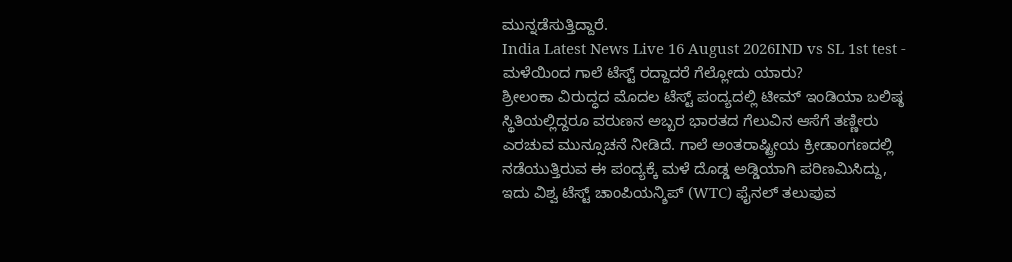ಮುನ್ನಡೆಸುತ್ತಿದ್ದಾರೆ.
India Latest News Live 16 August 2026IND vs SL 1st test - ಮಳೆಯಿಂದ ಗಾಲೆ ಟೆಸ್ಟ್ ರದ್ದಾದರೆ ಗೆಲ್ಲೋದು ಯಾರು?
ಶ್ರೀಲಂಕಾ ವಿರುದ್ಧದ ಮೊದಲ ಟೆಸ್ಟ್ ಪಂದ್ಯದಲ್ಲಿ ಟೀಮ್ ಇಂಡಿಯಾ ಬಲಿಷ್ಠ ಸ್ಥಿತಿಯಲ್ಲಿದ್ದರೂ ವರುಣನ ಅಬ್ಬರ ಭಾರತದ ಗೆಲುವಿನ ಆಸೆಗೆ ತಣ್ಣೀರು ಎರಚುವ ಮುನ್ಸೂಚನೆ ನೀಡಿದೆ. ಗಾಲೆ ಅಂತರಾಷ್ಟ್ರೀಯ ಕ್ರೀಡಾಂಗಣದಲ್ಲಿ ನಡೆಯುತ್ತಿರುವ ಈ ಪಂದ್ಯಕ್ಕೆ ಮಳೆ ದೊಡ್ಡ ಅಡ್ಡಿಯಾಗಿ ಪರಿಣಮಿಸಿದ್ದು, ಇದು ವಿಶ್ವ ಟೆಸ್ಟ್ ಚಾಂಪಿಯನ್ಶಿಪ್ (WTC) ಫೈನಲ್ ತಲುಪುವ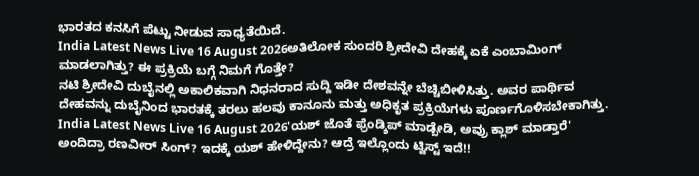ಭಾರತದ ಕನಸಿಗೆ ಪೆಟ್ಟು ನೀಡುವ ಸಾಧ್ಯತೆಯಿದೆ.
India Latest News Live 16 August 2026ಅತಿಲೋಕ ಸುಂದರಿ ಶ್ರೀದೇವಿ ದೇಹಕ್ಕೆ ಏಕೆ ಎಂಬಾಮಿಂಗ್ ಮಾಡಲಾಗಿತ್ತು? ಈ ಪ್ರಕ್ರಿಯೆ ಬಗ್ಗೆ ನಿಮಗೆ ಗೊತ್ತೇ?
ನಟಿ ಶ್ರೀದೇವಿ ದುಬೈನಲ್ಲಿ ಅಕಾಲಿಕವಾಗಿ ನಿಧನರಾದ ಸುದ್ದಿ ಇಡೀ ದೇಶವನ್ನೇ ಬೆಚ್ಚಿಬೀಳಿಸಿತ್ತು. ಅವರ ಪಾರ್ಥಿವ ದೇಹವನ್ನು ದುಬೈನಿಂದ ಭಾರತಕ್ಕೆ ತರಲು ಹಲವು ಕಾನೂನು ಮತ್ತು ಅಧಿಕೃತ ಪ್ರಕ್ರಿಯೆಗಳು ಪೂರ್ಣಗೊಳಿಸಬೇಕಾಗಿತ್ತು.
India Latest News Live 16 August 2026'ಯಶ್ ಜೊತೆ ಫ್ರೆಂಡ್ಶಿಪ್ ಮಾಡ್ಬೇಡಿ, ಅವ್ರು ಕ್ಲಾಶ್ ಮಾಡ್ತಾರೆ' ಅಂದಿದ್ರಾ ರಣವೀರ್ ಸಿಂಗ್? ಇದಕ್ಕೆ ಯಶ್ ಹೇಳಿದ್ದೇನು? ಆದ್ರೆ ಇಲ್ಲೊಂದು ಟ್ವಿಸ್ಟ್ ಇದೆ!!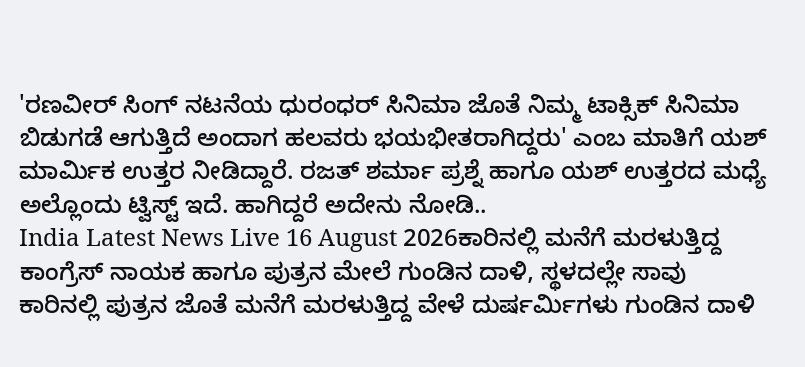'ರಣವೀರ್ ಸಿಂಗ್ ನಟನೆಯ ಧುರಂಧರ್ ಸಿನಿಮಾ ಜೊತೆ ನಿಮ್ಮ ಟಾಕ್ಸಿಕ್ ಸಿನಿಮಾ ಬಿಡುಗಡೆ ಆಗುತ್ತಿದೆ ಅಂದಾಗ ಹಲವರು ಭಯಭೀತರಾಗಿದ್ದರು' ಎಂಬ ಮಾತಿಗೆ ಯಶ್ ಮಾರ್ಮಿಕ ಉತ್ತರ ನೀಡಿದ್ದಾರೆ. ರಜತ್ ಶರ್ಮಾ ಪ್ರಶ್ನೆ ಹಾಗೂ ಯಶ್ ಉತ್ತರದ ಮಧ್ಯೆ ಅಲ್ಲೊಂದು ಟ್ವಿಸ್ಟ್ ಇದೆ. ಹಾಗಿದ್ದರೆ ಅದೇನು ನೋಡಿ..
India Latest News Live 16 August 2026ಕಾರಿನಲ್ಲಿ ಮನೆಗೆ ಮರಳುತ್ತಿದ್ದ ಕಾಂಗ್ರೆಸ್ ನಾಯಕ ಹಾಗೂ ಪುತ್ರನ ಮೇಲೆ ಗುಂಡಿನ ದಾಳಿ, ಸ್ಥಳದಲ್ಲೇ ಸಾವು
ಕಾರಿನಲ್ಲಿ ಪುತ್ರನ ಜೊತೆ ಮನೆಗೆ ಮರಳುತ್ತಿದ್ದ ವೇಳೆ ದುರ್ಷರ್ಮಿಗಳು ಗುಂಡಿನ ದಾಳಿ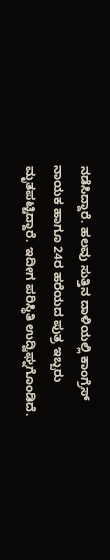ನಡೆಸಿದ್ದಾರೆ. ಹಲವು ಸುತ್ತಿನ ದಾಳಿಯಲ್ಲಿ ಕಾಂಗ್ರೆಸ್ ನಾಯಕ ಹಾಗೂ 24ರ ಹರೆಯದ ಪುತ್ರ ಇಬ್ಬರು ಮೃತಪಟ್ಟಿದ್ದಾರೆ. ಇದೀಗ ಪರಿಸ್ಥಿತಿ ಉದ್ವಿಘ್ನಗೊಂಡಿದೆ.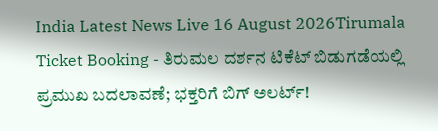India Latest News Live 16 August 2026Tirumala Ticket Booking - ತಿರುಮಲ ದರ್ಶನ ಟಿಕೆಟ್ ಬಿಡುಗಡೆಯಲ್ಲಿ ಪ್ರಮುಖ ಬದಲಾವಣೆ; ಭಕ್ತರಿಗೆ ಬಿಗ್ ಅಲರ್ಟ್!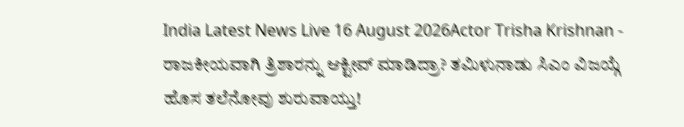India Latest News Live 16 August 2026Actor Trisha Krishnan - ರಾಜಕೀಯವಾಗಿ ತ್ರಿಶಾರನ್ನು ಆಕ್ಟೀವ್ ಮಾಡಿದ್ರಾ? ತಮಿಳುನಾಡು ಸಿಎಂ ವಿಜಯ್ಗೆ ಹೊಸ ತಲೆನೋವು ಶುರುವಾಯ್ತು!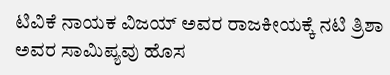ಟಿವಿಕೆ ನಾಯಕ ವಿಜಯ್ ಅವರ ರಾಜಕೀಯಕ್ಕೆ ನಟಿ ತ್ರಿಶಾ ಅವರ ಸಾಮಿಪ್ಯವು ಹೊಸ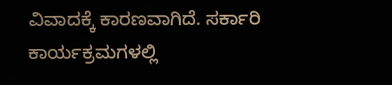ವಿವಾದಕ್ಕೆ ಕಾರಣವಾಗಿದೆ. ಸರ್ಕಾರಿ ಕಾರ್ಯಕ್ರಮಗಳಲ್ಲಿ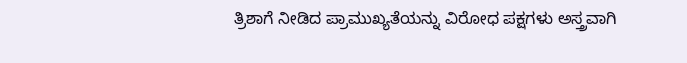ತ್ರಿಶಾಗೆ ನೀಡಿದ ಪ್ರಾಮುಖ್ಯತೆಯನ್ನು ವಿರೋಧ ಪಕ್ಷಗಳು ಅಸ್ತ್ರವಾಗಿ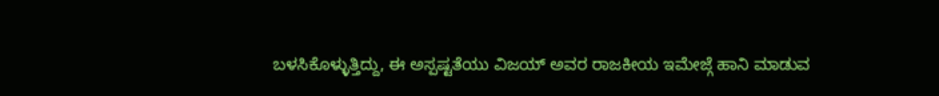ಬಳಸಿಕೊಳ್ಳುತ್ತಿದ್ದು, ಈ ಅಸ್ಪಷ್ಟತೆಯು ವಿಜಯ್ ಅವರ ರಾಜಕೀಯ ಇಮೇಜ್ಗೆ ಹಾನಿ ಮಾಡುವ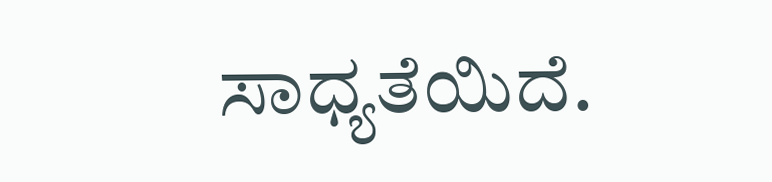ಸಾಧ್ಯತೆಯಿದೆ.